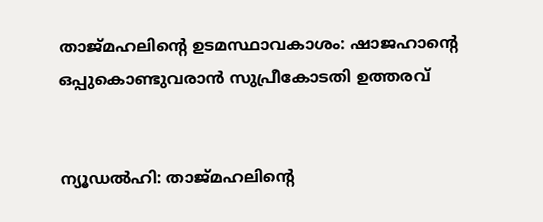താജ്മഹലിന്റെ ഉടമസ്ഥാവകാശം: ഷാജഹാന്റെ ഒപ്പുകൊണ്ടുവരാന്‍ സുപ്രീകോടതി ഉത്തരവ്‌


ന്യൂഡല്‍ഹി: താജ്മഹലിന്റെ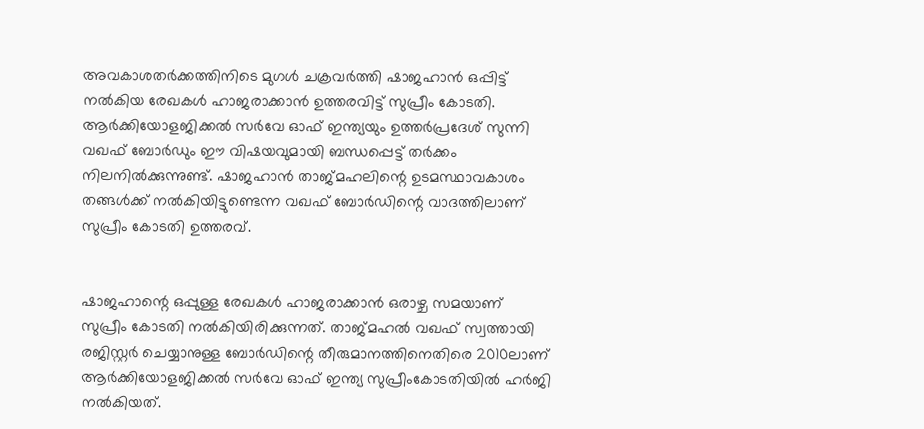അവകാശതര്‍ക്കത്തിനിടെ മുഗള്‍ ചക്രവര്‍ത്തി ഷാജഹാന്‍ ഒപ്പിട്ട് നല്‍കിയ രേഖകള്‍ ഹാജരാക്കാന്‍ ഉത്തരവിട്ട് സുപ്രീം കോടതി. ആര്‍ക്കിയോളജിക്കല്‍ സര്‍വേ ഓഫ് ഇന്ത്യയും ഉത്തര്‍പ്രദേശ് സുന്നി വഖഫ് ബോര്‍ഡും ഈ വിഷയവുമായി ബന്ധപ്പെട്ട് തര്‍ക്കം നിലനില്‍ക്കുന്നുണ്ട്. ഷാജഹാന്‍ താജ്മഹലിന്റെ ഉടമസ്ഥാവകാശം തങ്ങള്‍ക്ക് നല്‍കിയിട്ടുണ്ടെന്ന വഖഫ് ബോര്‍ഡിന്റെ വാദത്തിലാണ് സുപ്രീം കോടതി ഉത്തരവ്.


ഷാജഹാന്റെ ഒപ്പുള്ള രേഖകള്‍ ഹാജരാക്കാന്‍ ഒരാഴ്ച സമയാണ് സുപ്രീം കോടതി നല്‍കിയിരിക്കുന്നത്. താജ്മഹല്‍ വഖഫ് സ്വത്തായി രജിസ്റ്റര്‍ ചെയ്യാനുള്ള ബോര്‍ഡിന്റെ തീരുമാനത്തിനെതിരെ 2010ലാണ് ആര്‍ക്കിയോളജിക്കല്‍ സര്‍വേ ഓഫ് ഇന്ത്യ സുപ്രീംകോടതിയില്‍ ഹര്‍ജി നല്‍കിയത്.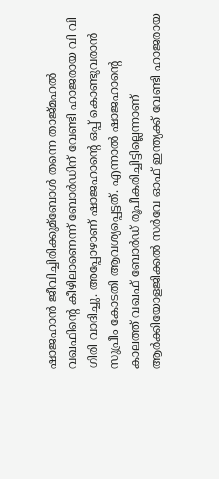ഷാജഹാന്‍ ജീവിച്ചിരിക്കുമ്ബോള്‍ തന്നെ താജ്മഹല്‍ വഖഫിന്റെ കീഴിലാണെന്ന് ബോര്‍ഡിന് വേണ്ടി ഹാജരായ വി വി ഗിരി വാദിച്ചു. അപ്പോഴാണ് ഷാജഹാന്റെ ഒപ്പ് കൊണ്ടുവരാന്‍ സുപ്രീം കോടതി ആവശ്യപ്പെട്ടത്. എന്നാല്‍ ഷാജഹാന്റെ കാലത്ത് വഖഫ് ബോര്‍ഡ് രൂപീകരിച്ചിട്ടില്ലെന്നാണ് ആര്‍ക്കിയോളജിക്കല്‍ സര്‍വേ ഓഫ് ഇന്ത്യക്ക് വേണ്ടി ഹാജരായ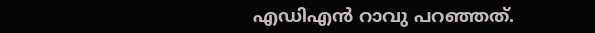എഡിഎന്‍ റാവു പറഞ്ഞത്.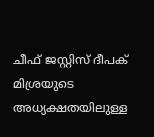ചീഫ് ജസ്റ്റിസ് ദീപക് മിശ്രയുടെ അധ്യക്ഷതയിലുള്ള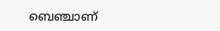ബെഞ്ചാണ്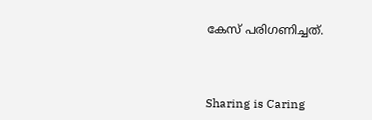കേസ് പരിഗണിച്ചത്.



Sharing is Caring